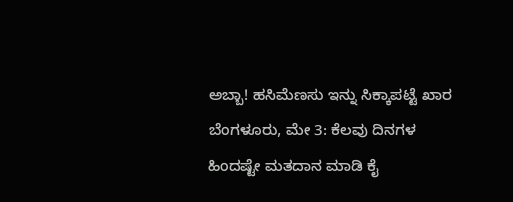ಅಬ್ಬಾ! ಹಸಿಮೆಣಸು ಇನ್ನು ಸಿಕ್ಕಾಪಟ್ಟೆ ಖಾರ
ಬೆಂಗಳೂರು, ಮೇ 3: ಕೆಲವು ದಿನಗಳ ಹಿಂದಷ್ಟೇ ಮತದಾನ ಮಾಡಿ ಕೈ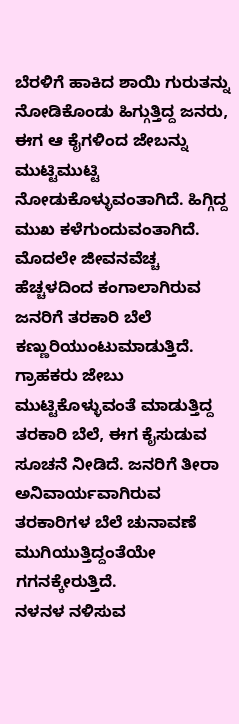ಬೆರಳಿಗೆ ಹಾಕಿದ ಶಾಯಿ ಗುರುತನ್ನು ನೋಡಿಕೊಂಡು ಹಿಗ್ಗುತ್ತಿದ್ದ ಜನರು, ಈಗ ಆ ಕೈಗಳಿಂದ ಜೇಬನ್ನು ಮುಟ್ಟಿಮುಟ್ಟಿ ನೋಡುಕೊಳ್ಳುವಂತಾಗಿದೆ. ಹಿಗ್ಗಿದ್ದ ಮುಖ ಕಳೆಗುಂದುವಂತಾಗಿದೆ.
ಮೊದಲೇ ಜೀವನವೆಚ್ಚ ಹೆಚ್ಚಳದಿಂದ ಕಂಗಾಲಾಗಿರುವ ಜನರಿಗೆ ತರಕಾರಿ ಬೆಲೆ ಕಣ್ಣುರಿಯುಂಟುಮಾಡುತ್ತಿದೆ. ಗ್ರಾಹಕರು ಜೇಬು ಮುಟ್ಟಿಕೊಳ್ಳುವಂತೆ ಮಾಡುತ್ತಿದ್ದ ತರಕಾರಿ ಬೆಲೆ, ಈಗ ಕೈಸುಡುವ ಸೂಚನೆ ನೀಡಿದೆ. ಜನರಿಗೆ ತೀರಾ ಅನಿವಾರ್ಯವಾಗಿರುವ ತರಕಾರಿಗಳ ಬೆಲೆ ಚುನಾವಣೆ ಮುಗಿಯುತ್ತಿದ್ದಂತೆಯೇ ಗಗನಕ್ಕೇರುತ್ತಿದೆ.
ನಳನಳ ನಳಿಸುವ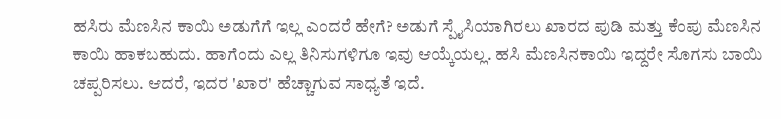ಹಸಿರು ಮೆಣಸಿನ ಕಾಯಿ ಅಡುಗೆಗೆ ಇಲ್ಲ ಎಂದರೆ ಹೇಗೆ? ಅಡುಗೆ ಸ್ಪೈಸಿಯಾಗಿರಲು ಖಾರದ ಪುಡಿ ಮತ್ತು ಕೆಂಪು ಮೆಣಸಿನ ಕಾಯಿ ಹಾಕಬಹುದು. ಹಾಗೆಂದು ಎಲ್ಲ ತಿನಿಸುಗಳಿಗೂ ಇವು ಆಯ್ಕೆಯಲ್ಲ. ಹಸಿ ಮೆಣಸಿನಕಾಯಿ ಇದ್ದರೇ ಸೊಗಸು ಬಾಯಿ ಚಪ್ಪರಿಸಲು. ಆದರೆ, ಇದರ 'ಖಾರ' ಹೆಚ್ಚಾಗುವ ಸಾಧ್ಯತೆ ಇದೆ.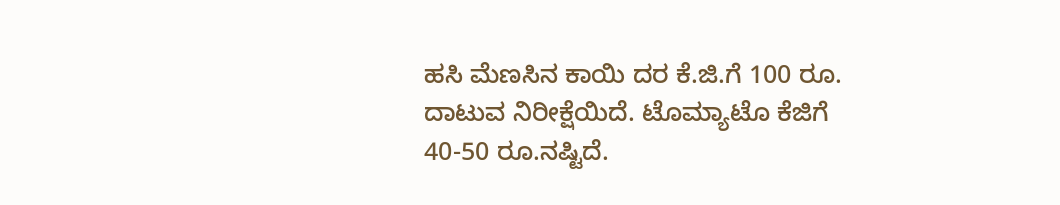ಹಸಿ ಮೆಣಸಿನ ಕಾಯಿ ದರ ಕೆ.ಜಿ.ಗೆ 100 ರೂ. ದಾಟುವ ನಿರೀಕ್ಷೆಯಿದೆ. ಟೊಮ್ಯಾಟೊ ಕೆಜಿಗೆ 40-50 ರೂ.ನಷ್ಟಿದೆ.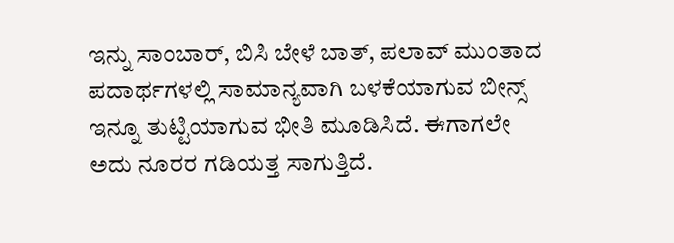ಇನ್ನು ಸಾಂಬಾರ್, ಬಿಸಿ ಬೇಳೆ ಬಾತ್, ಪಲಾವ್ ಮುಂತಾದ ಪದಾರ್ಥಗಳಲ್ಲಿ ಸಾಮಾನ್ಯವಾಗಿ ಬಳಕೆಯಾಗುವ ಬೀನ್ಸ್ ಇನ್ನೂ ತುಟ್ಟಿಯಾಗುವ ಭೀತಿ ಮೂಡಿಸಿದೆ. ಈಗಾಗಲೇ ಅದು ನೂರರ ಗಡಿಯತ್ತ ಸಾಗುತ್ತಿದೆ.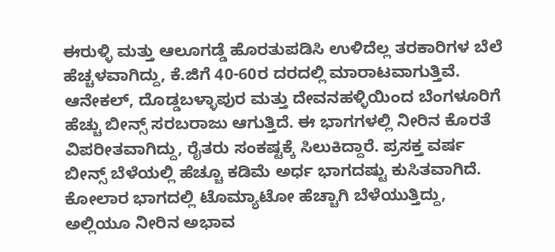ಈರುಳ್ಳಿ ಮತ್ತು ಆಲೂಗಡ್ಡೆ ಹೊರತುಪಡಿಸಿ ಉಳಿದೆಲ್ಲ ತರಕಾರಿಗಳ ಬೆಲೆ ಹೆಚ್ಚಳವಾಗಿದ್ದು, ಕೆ.ಜಿಗೆ 40-60ರ ದರದಲ್ಲಿ ಮಾರಾಟವಾಗುತ್ತಿವೆ.
ಆನೇಕಲ್, ದೊಡ್ಡಬಳ್ಳಾಪುರ ಮತ್ತು ದೇವನಹಳ್ಳಿಯಿಂದ ಬೆಂಗಳೂರಿಗೆ ಹೆಚ್ಚು ಬೀನ್ಸ್ ಸರಬರಾಜು ಆಗುತ್ತಿದೆ. ಈ ಭಾಗಗಳಲ್ಲಿ ನೀರಿನ ಕೊರತೆ ವಿಪರೀತವಾಗಿದ್ದು, ರೈತರು ಸಂಕಷ್ಟಕ್ಕೆ ಸಿಲುಕಿದ್ದಾರೆ. ಪ್ರಸಕ್ತ ವರ್ಷ ಬೀನ್ಸ್ ಬೆಳೆಯಲ್ಲಿ ಹೆಚ್ಚೂ ಕಡಿಮೆ ಅರ್ಧ ಭಾಗದಷ್ಟು ಕುಸಿತವಾಗಿದೆ.
ಕೋಲಾರ ಭಾಗದಲ್ಲಿ ಟೊಮ್ಯಾಟೋ ಹೆಚ್ಚಾಗಿ ಬೆಳೆಯುತ್ತಿದ್ದು, ಅಲ್ಲಿಯೂ ನೀರಿನ ಅಭಾವ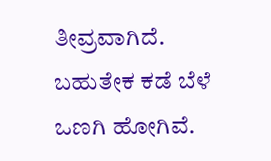ತೀವ್ರವಾಗಿದೆ. ಬಹುತೇಕ ಕಡೆ ಬೆಳೆ ಒಣಗಿ ಹೋಗಿವೆ.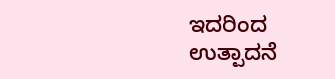ಇದರಿಂದ ಉತ್ಪಾದನೆ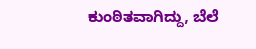ಕುಂಠಿತವಾಗಿದ್ದು, ಬೆಲೆ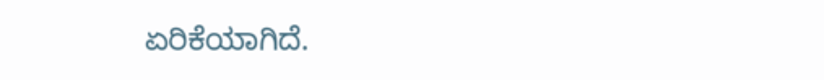ಏರಿಕೆಯಾಗಿದೆ.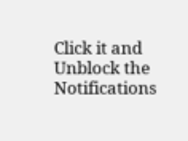Click it and Unblock the Notifications